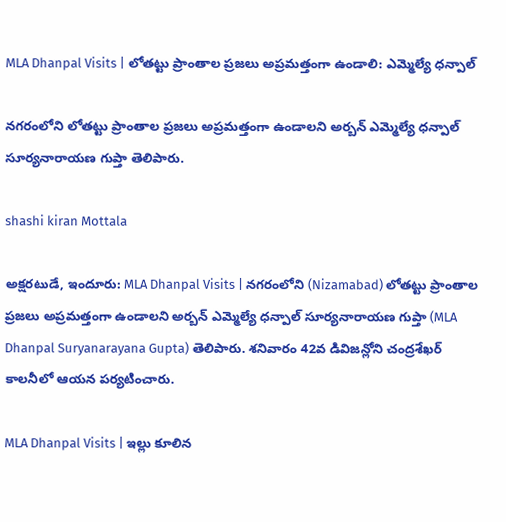MLA Dhanpal Visits | లోతట్టు ప్రాంతాల ప్రజలు అప్రమత్తంగా ఉండాలి: ఎమ్మెల్యే ధన్పాల్

నగరంలోని లోతట్టు ప్రాంతాల ప్రజలు అప్రమత్తంగా ఉండాలని అర్బన్ ఎమ్మెల్యే ధన్పాల్ సూర్యనారాయణ గుప్తా తెలిపారు.

shashi kiran Mottala

అక్షరటుడే, ఇందూరు: MLA Dhanpal Visits | నగరంలోని (Nizamabad) లోతట్టు ప్రాంతాల ప్రజలు అప్రమత్తంగా ఉండాలని అర్బన్ ఎమ్మెల్యే ధన్పాల్ సూర్యనారాయణ గుప్తా (MLA Dhanpal Suryanarayana Gupta) తెలిపారు. శనివారం 42వ డివిజన్లోని చంద్రశేఖర్ కాలనీలో ఆయన పర్యటించారు.

MLA Dhanpal Visits | ఇల్లు కూలిన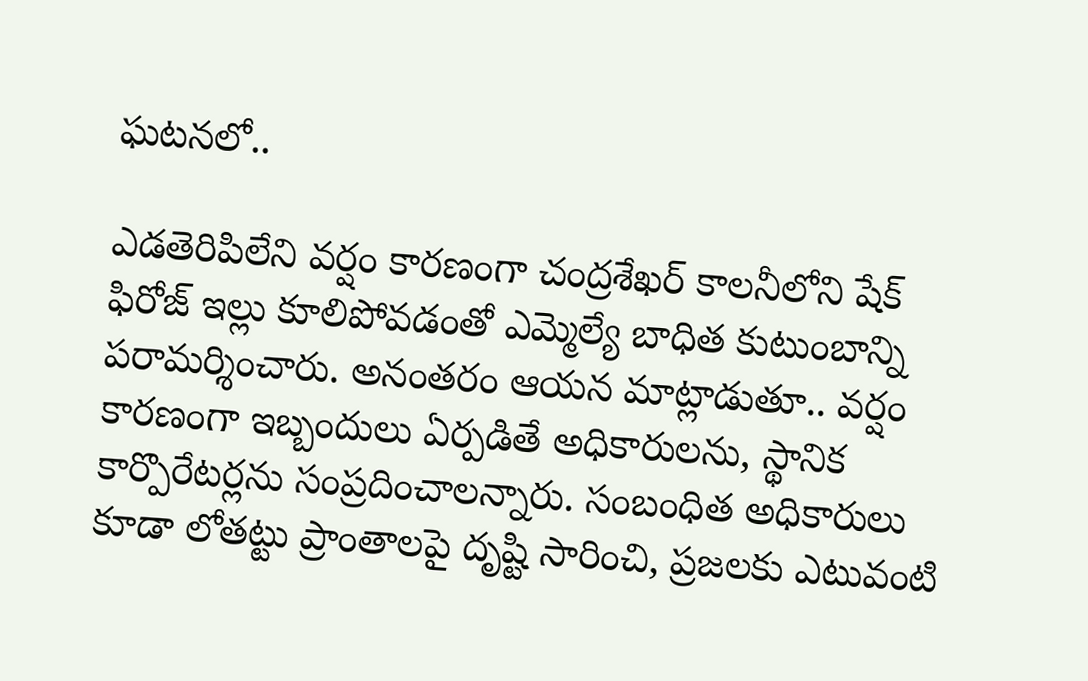ఘటనలో..

ఎడతెరిపిలేని వర్షం కారణంగా చంద్రశేఖర్ కాలనీలోని షేక్ ఫిరోజ్ ఇల్లు కూలిపోవడంతో ఎమ్మెల్యే బాధిత కుటుంబాన్ని పరామర్శించారు. అనంతరం ఆయన మాట్లాడుతూ.. వర్షం కారణంగా ఇబ్బందులు ఏర్పడితే అధికారులను, స్థానిక కార్పొరేటర్లను సంప్రదించాలన్నారు. సంబంధిత అధికారులు కూడా లోతట్టు ప్రాంతాలపై దృష్టి సారించి, ప్రజలకు ఎటువంటి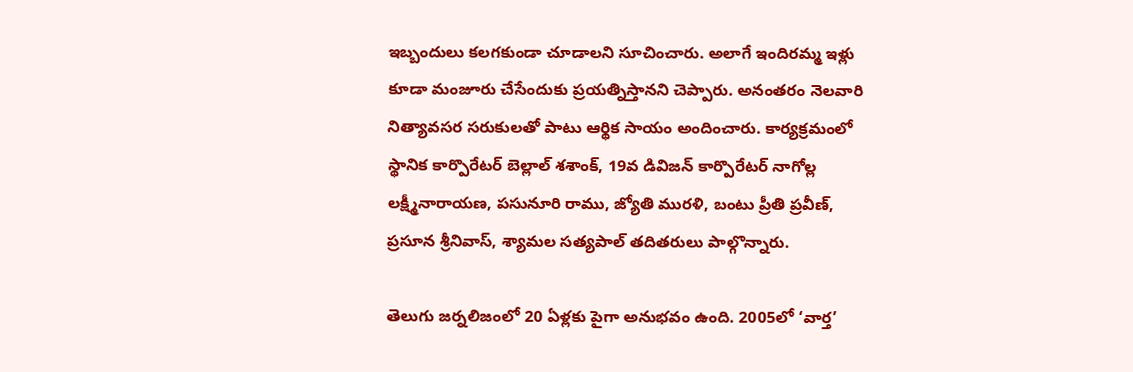ఇబ్బందులు కలగకుండా చూడాలని సూచించారు. అలాగే ఇందిరమ్మ ఇళ్లు కూడా మంజూరు చేసేందుకు ప్రయత్నిస్తానని చెప్పారు. అనంతరం నెలవారి నిత్యావసర సరుకులతో పాటు ఆర్థిక సాయం అందించారు. కార్యక్రమంలో స్థానిక కార్పొరేటర్ బెల్లాల్ శశాంక్, 19వ డివిజన్ కార్పొరేటర్ నాగోల్ల లక్ష్మీనారాయణ, పసునూరి రాము, జ్యోతి మురళి, బంటు ప్రీతి ప్రవీణ్, ప్రసూన శ్రీనివాస్, శ్యామల సత్యపాల్ తదితరులు పాల్గొన్నారు.

తెలుగు జర్నలిజంలో 20 ఏళ్లకు పైగా అనుభవం ఉంది. 2005లో ‘వార్త’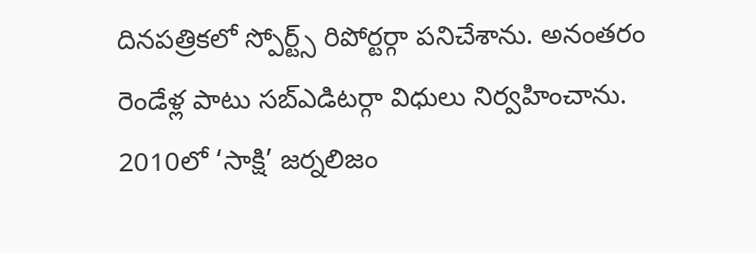దినపత్రికలో స్పోర్ట్స్ రిపోర్టర్గా పనిచేశాను. అనంతరం రెండేళ్ల పాటు సబ్ఎడిటర్గా విధులు నిర్వహించాను. 2010లో ‘సాక్షి’ జర్నలిజం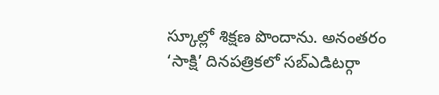స్కూల్లో శిక్షణ పొందాను. అనంతరం ‘సాక్షి’ దినపత్రికలో సబ్ఎడిటర్గా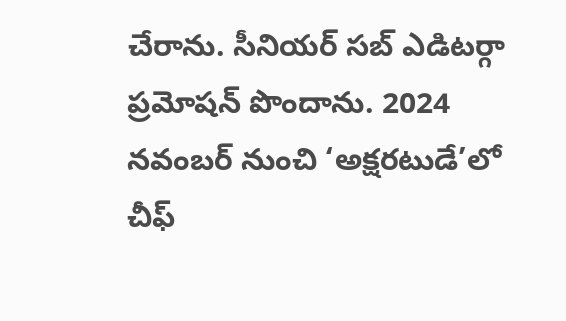చేరాను. సీనియర్ సబ్ ఎడిటర్గా ప్రమోషన్ పొందాను. 2024 నవంబర్ నుంచి ‘అక్షరటుడే’లో చీఫ్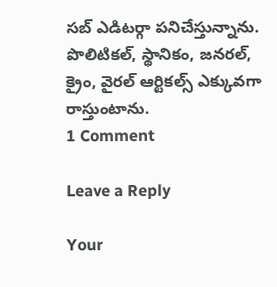సబ్ ఎడిటర్గా పనిచేస్తున్నాను. పొలిటికల్, స్థానికం, జనరల్, క్రైం, వైరల్ ఆర్టికల్స్ ఎక్కువగా రాస్తుంటాను.
1 Comment

Leave a Reply

Your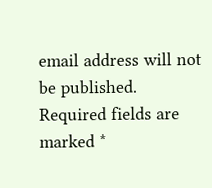email address will not be published. Required fields are marked *